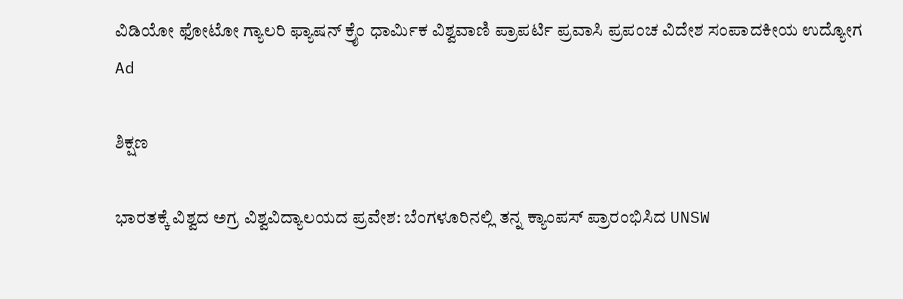ವಿಡಿಯೋ ಫೋಟೋ ಗ್ಯಾಲರಿ ಫ್ಯಾಷನ್ ಕ್ರೈಂ ಧಾರ್ಮಿಕ ವಿಶ್ವವಾಣಿ ಪ್ರಾಪರ್ಟಿ ಪ್ರವಾಸಿ ಪ್ರಪಂಚ ವಿದೇಶ ಸಂಪಾದಕೀಯ ಉದ್ಯೋಗ
Ad

ಶಿಕ್ಷಣ

ಭಾರತಕ್ಕೆ ವಿಶ್ವದ ಅಗ್ರ ವಿಶ್ವವಿದ್ಯಾಲಯದ ಪ್ರವೇಶ: ಬೆಂಗಳೂರಿನಲ್ಲಿ ತನ್ನ ಕ್ಯಾಂಪಸ್ ಪ್ರಾರಂಭಿಸಿದ UNSW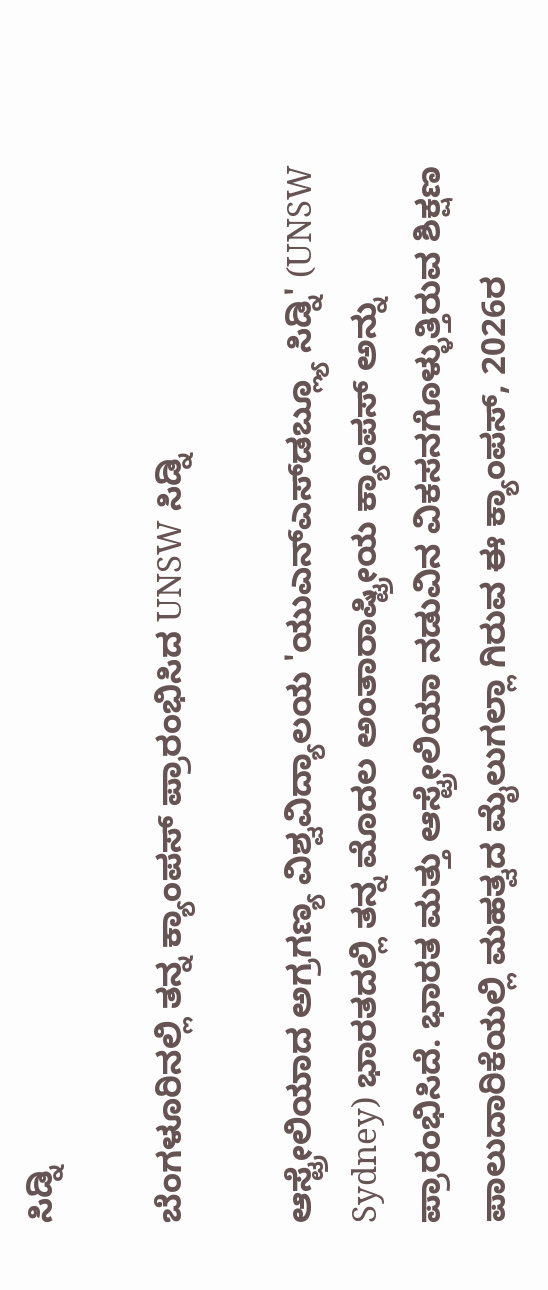ಸಿಡ್ನಿ

ಬೆಂಗಳೂರಿನಲ್ಲಿ ತನ್ನ ಕ್ಯಾಂಪಸ್ ಪ್ರಾರಂಭಿಸಿದ UNSW ಸಿಡ್ನಿ

ಆಸ್ಟ್ರೇಲಿಯಾದ ಅಗ್ರಗಣ್ಯ ವಿಶ್ವವಿದ್ಯಾಲಯ 'ಯುಎನ್‌ಎಸ್‌ಡಬ್ಲ್ಯೂ ಸಿಡ್ನಿ' (UNSW Sydney) ಭಾರತದಲ್ಲಿ ತನ್ನ ಮೊದಲ ಅಂತಾರಾಷ್ಟ್ರೀಯ ಕ್ಯಾಂಪಸ್ ಅನ್ನು ಪ್ರಾರಂಭಿಸಿದೆ. ಭಾರತ ಮತ್ತು ಆಸ್ಟ್ರೇಲಿಯಾ ನಡುವಿನ ವಿಕಸನಗೊಳ್ಳುತ್ತಿರುವ ಶಿಕ್ಷಣ ಪಾಲುದಾರಿಕೆಯಲ್ಲಿ ಮಹತ್ವದ ಮೈಲುಗಲ್ಲಾ ಗಿರುವ ಈ ಕ್ಯಾಂಪಸ್, 2026ರ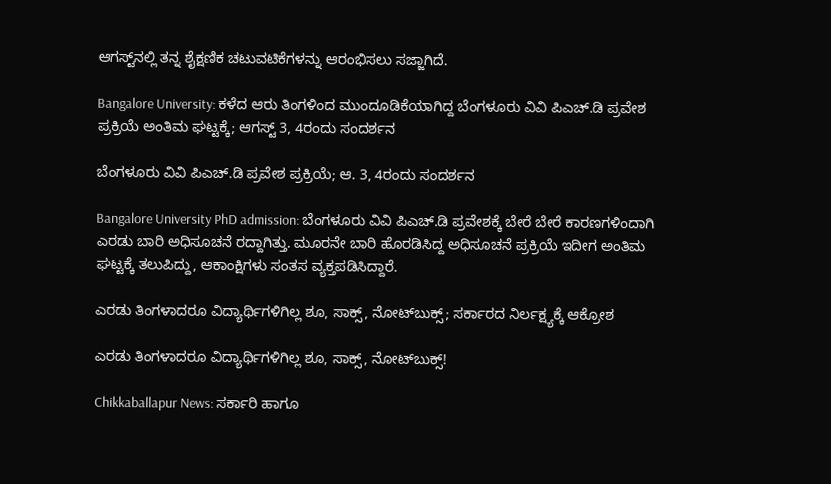ಆಗಸ್ಟ್‌ನಲ್ಲಿ ತನ್ನ ಶೈಕ್ಷಣಿಕ ಚಟುವಟಿಕೆಗಳನ್ನು ಆರಂಭಿಸಲು ಸಜ್ಜಾಗಿದೆ.

Bangalore University: ಕಳೆದ ಆರು ತಿಂಗಳಿಂದ ಮುಂದೂಡಿಕೆಯಾಗಿದ್ದ ಬೆಂಗಳೂರು ವಿವಿ ಪಿಎಚ್.ಡಿ ಪ್ರವೇಶ ಪ್ರಕ್ರಿಯೆ ಅಂತಿಮ ಘಟ್ಟಕ್ಕೆ; ಆಗಸ್ಟ್ 3, 4ರಂದು ಸಂದರ್ಶನ

ಬೆಂಗಳೂರು ವಿವಿ ಪಿಎಚ್.ಡಿ ಪ್ರವೇಶ ಪ್ರಕ್ರಿಯೆ; ಆ. 3, 4ರಂದು ಸಂದರ್ಶನ

Bangalore University PhD admission: ಬೆಂಗಳೂರು ವಿವಿ ಪಿಎಚ್‌.ಡಿ ಪ್ರವೇಶಕ್ಕೆ ಬೇರೆ ಬೇರೆ ಕಾರಣಗಳಿಂದಾಗಿ ಎರಡು ಬಾರಿ ಅಧಿಸೂಚನೆ ರದ್ದಾಗಿತ್ತು. ಮೂರನೇ ಬಾರಿ ಹೊರಡಿಸಿದ್ದ ಅಧಿಸೂಚನೆ ಪ್ರಕ್ರಿಯೆ ಇದೀಗ ಅಂತಿಮ ಘಟ್ಟಕ್ಕೆ ತಲುಪಿದ್ದು, ಆಕಾಂಕ್ಷಿಗಳು ಸಂತಸ ವ್ಯಕ್ತಪಡಿಸಿದ್ದಾರೆ.

ಎರಡು ತಿಂಗಳಾದರೂ ವಿದ್ಯಾರ್ಥಿಗಳಿಗಿಲ್ಲ ಶೂ, ಸಾಕ್ಸ್, ನೋಟ್‌ಬುಕ್ಸ್‌; ಸರ್ಕಾರದ ನಿರ್ಲಕ್ಷ್ಯಕ್ಕೆ ಆಕ್ರೋಶ

ಎರಡು ತಿಂಗಳಾದರೂ ವಿದ್ಯಾರ್ಥಿಗಳಿಗಿಲ್ಲ ಶೂ, ಸಾಕ್ಸ್, ನೋಟ್‌ಬುಕ್ಸ್‌!

Chikkaballapur News: ಸರ್ಕಾರಿ ಹಾಗೂ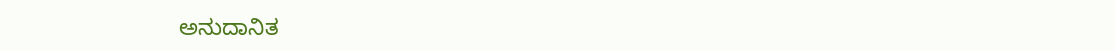ಅನುದಾನಿತ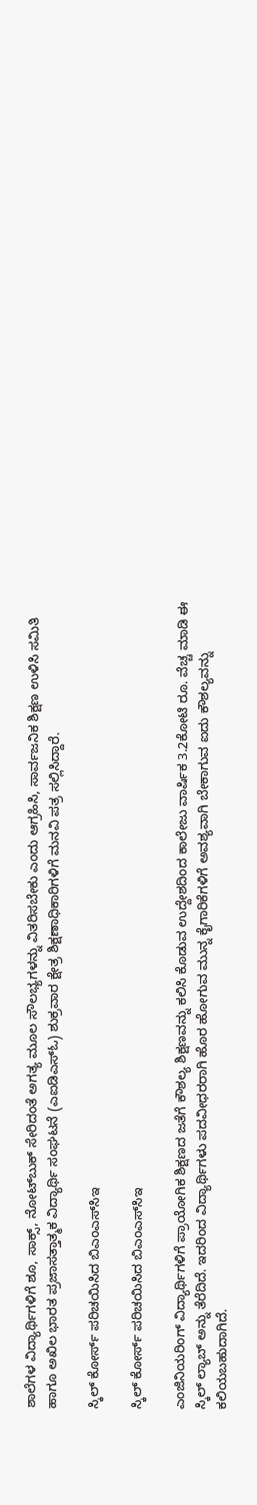ಶಾಲೆಗಳ ವಿದ್ಯಾರ್ಥಿಗಳಿಗೆ ಶೂ, ಸಾಕ್ಸ್, ನೋಟ್‌ಬುಕ್ ಸೇರಿದಂತೆ ಅಗತ್ಯ ಮೂಲ ಸೌಲಭ್ಯಗಳನ್ನು ವಿತರಿಸಬೇಕು ಎಂದು ಆಗ್ರಹಿಸಿ, ಸಾರ್ವಜನಿಕ ಶಿಕ್ಷಣ ಉಳಿಸಿ ಸಮಿತಿ ಹಾಗೂ ಅಖಿಲ ಭಾರತ ಪ್ರಜಾಸತ್ತಾತ್ಮಕ ವಿದ್ಯಾರ್ಥಿ ಸಂಘಟನೆ (ಎಐಡಿಎಸ್ಓ) ಶುಕ್ರವಾರ ಕ್ಷೇತ್ರ ಶಿಕ್ಷಣಾಧಿಕಾರಿಗಳಿಗೆ ಮನವಿ ಪತ್ರ ಸಲ್ಲಿಸಿದ್ದಾರೆ.

ಸ್ಕಿಲ್ ಕೋರ್ಸ್ ಪರಿಚಯಿಸಿದ ಬಿಎಂಎಸ್‌ಸಿಇ

ಸ್ಕಿಲ್ ಕೋರ್ಸ್ ಪರಿಚಯಿಸಿದ ಬಿಎಂಎಸ್‌ಸಿಇ

ಎಂಜಿನಿಯರಿಂಗ್ ವಿದ್ಯಾರ್ಥಿಗಳಿಗೆ ಪ್ರಾಯೋಗಿಕ ಶಿಕ್ಷಣದ ಜತೆಗೆ ಕೌಶಲ್ಯ ಶಿಕ್ಷಣವನ್ನು ಕಲಿಸಿ ಕೊಡುವ ಉದ್ದೇಶದಿಂದ ಕಾಲೇಜು ವಾರ್ಷಿಕ 3.2ಕೋಟಿ ರೂ. ವೆಚ್ಚ ಮಾಡಿ ಈ ಸ್ಕಿಲ್ ಲ್ಯಾಬ್ ಅನ್ನು ತೆರೆದಿದೆ. ಇದರಿಂದ ವಿದ್ಯಾರ್ಥಿಗಳು ಪದವೀಧರರಾಗಿ ಹೊರ ಹೋಗುವ ಮುನ್ನ ಕೈಗಾರಿಕೆಗಳಿಗೆ ಅವಶ್ಯವಾಗಿ ಬೇಕಾಗುವ ಐದು ಕೌಶಲ್ಯವನ್ನು ಕಲಿಯಬಹುದಾಗಿದೆ.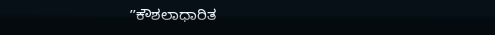ʼʼಕೌಶಲಾಧಾರಿತ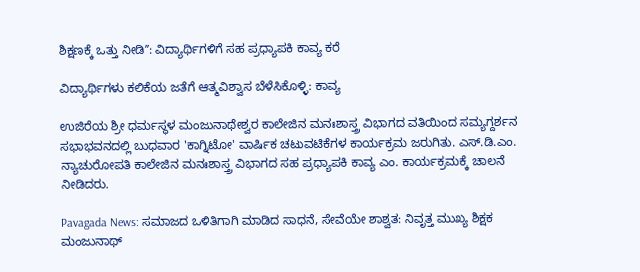ಶಿಕ್ಷಣಕ್ಕೆ ಒತ್ತು ನೀಡಿʼʼ: ವಿದ್ಯಾರ್ಥಿಗಳಿಗೆ ಸಹ ಪ್ರಧ್ಯಾಪಕಿ ಕಾವ್ಯ ಕರೆ

ವಿದ್ಯಾರ್ಥಿಗಳು ಕಲಿಕೆಯ ಜತೆಗೆ ಆತ್ಮವಿಶ್ವಾಸ ಬೆಳೆಸಿಕೊಳ್ಳಿ: ಕಾವ್ಯ

ಉಜಿರೆಯ ಶ್ರೀ ಧರ್ಮಸ್ಥಳ ಮಂಜುನಾಥೇಶ್ವರ ಕಾಲೇಜಿನ ಮನಃಶಾಸ್ತ್ರ ವಿಭಾಗದ ವತಿಯಿಂದ ಸಮ್ಯಗ್ದರ್ಶನ ಸಭಾಭವನದಲ್ಲಿ ಬುಧವಾರ 'ಕಾಗ್ನಿಟೋ' ವಾರ್ಷಿಕ ಚಟುವಟಿಕೆಗಳ ಕಾರ್ಯಕ್ರಮ ಜರುಗಿತು. ಎಸ್‌.ಡಿ.ಎಂ. ನ್ಯಾಚುರೋಪತಿ ಕಾಲೇಜಿನ ಮನಃಶಾಸ್ತ್ರ ವಿಭಾಗದ ಸಹ ಪ್ರಧ್ಯಾಪಕಿ ಕಾವ್ಯ ಎಂ. ಕಾರ್ಯಕ್ರಮಕ್ಕೆ ಚಾಲನೆ ನೀಡಿದರು.

Pavagada News: ಸಮಾಜದ ಒಳಿತಿಗಾಗಿ ಮಾಡಿದ ಸಾಧನೆ, ಸೇವೆಯೇ ಶಾಶ್ವತ: ನಿವೃತ್ತ ಮುಖ್ಯ ಶಿಕ್ಷಕ ಮಂಜುನಾಥ್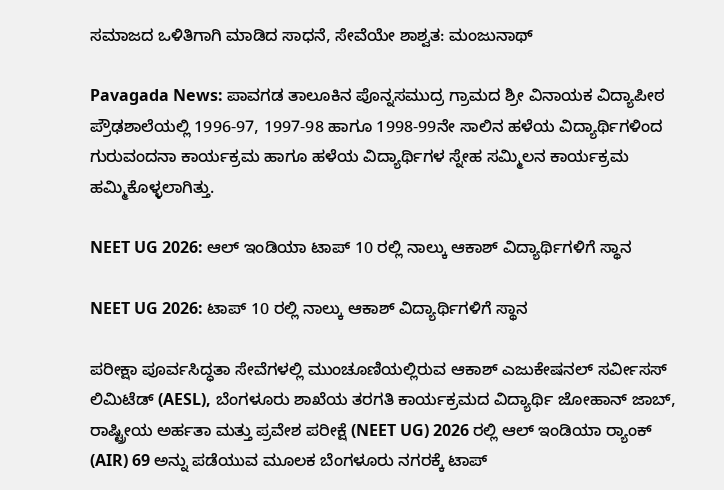ಸಮಾಜದ ಒಳಿತಿಗಾಗಿ ಮಾಡಿದ ಸಾಧನೆ, ಸೇವೆಯೇ ಶಾಶ್ವತ: ಮಂಜುನಾಥ್

Pavagada News: ಪಾವಗಡ ತಾಲೂಕಿನ ಪೊನ್ನಸಮುದ್ರ ಗ್ರಾಮದ ಶ್ರೀ ವಿನಾಯಕ ವಿದ್ಯಾಪೀಠ ಪ್ರೌಢಶಾಲೆಯಲ್ಲಿ 1996-97, 1997-98 ಹಾಗೂ 1998-99ನೇ ಸಾಲಿನ ಹಳೆಯ ವಿದ್ಯಾರ್ಥಿಗಳಿಂದ ಗುರುವಂದನಾ ಕಾರ್ಯಕ್ರಮ ಹಾಗೂ ಹಳೆಯ ವಿದ್ಯಾರ್ಥಿಗಳ ಸ್ನೇಹ ಸಮ್ಮಿಲನ ಕಾರ್ಯಕ್ರಮ ಹಮ್ಮಿಕೊಳ್ಳಲಾಗಿತ್ತು.

NEET UG 2026: ಆಲ್ ಇಂಡಿಯಾ ಟಾಪ್ 10 ರಲ್ಲಿ ನಾಲ್ಕು ಆಕಾಶ್ ವಿದ್ಯಾರ್ಥಿಗಳಿಗೆ ಸ್ಥಾನ

NEET UG 2026: ಟಾಪ್ 10 ರಲ್ಲಿ ನಾಲ್ಕು ಆಕಾಶ್ ವಿದ್ಯಾರ್ಥಿಗಳಿಗೆ ಸ್ಥಾನ

ಪರೀಕ್ಷಾ ಪೂರ್ವಸಿದ್ಧತಾ ಸೇವೆಗಳಲ್ಲಿ ಮುಂಚೂಣಿಯಲ್ಲಿರುವ ಆಕಾಶ್ ಎಜುಕೇಷನಲ್ ಸರ್ವೀಸಸ್ ಲಿಮಿಟೆಡ್ (AESL), ಬೆಂಗಳೂರು ಶಾಖೆಯ ತರಗತಿ ಕಾರ್ಯಕ್ರಮದ ವಿದ್ಯಾರ್ಥಿ ಜೋಹಾನ್ ಜಾಬ್, ರಾಷ್ಟ್ರೀಯ ಅರ್ಹತಾ ಮತ್ತು ಪ್ರವೇಶ ಪರೀಕ್ಷೆ (NEET UG) 2026 ರಲ್ಲಿ ಆಲ್ ಇಂಡಿಯಾ ರ‍್ಯಾಂಕ್ (AIR) 69 ಅನ್ನು ಪಡೆಯುವ ಮೂಲಕ ಬೆಂಗಳೂರು ನಗರಕ್ಕೆ ಟಾಪ್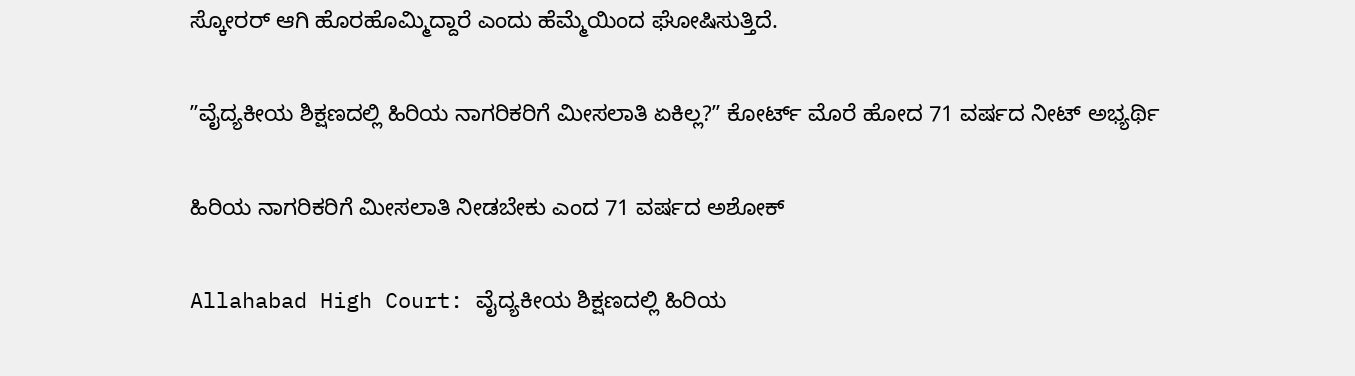ಸ್ಕೋರರ್ ಆಗಿ ಹೊರಹೊಮ್ಮಿದ್ದಾರೆ ಎಂದು ಹೆಮ್ಮೆಯಿಂದ ಘೋಷಿಸುತ್ತಿದೆ.

ʼʼವೈದ್ಯಕೀಯ ಶಿಕ್ಷಣದಲ್ಲಿ ಹಿರಿಯ ನಾಗರಿಕರಿಗೆ ಮೀಸಲಾತಿ ಏಕಿಲ್ಲ?ʼʼ ಕೋರ್ಟ್‌ ಮೊರೆ ಹೋದ 71 ವರ್ಷದ ನೀಟ್‌ ಅಭ್ಯರ್ಥಿ

ಹಿರಿಯ ನಾಗರಿಕರಿಗೆ ಮೀಸಲಾತಿ ನೀಡಬೇಕು ಎಂದ 71 ವರ್ಷದ ಅಶೋಕ್‌

Allahabad High Court: ವೈದ್ಯಕೀಯ ಶಿಕ್ಷಣದಲ್ಲಿ ಹಿರಿಯ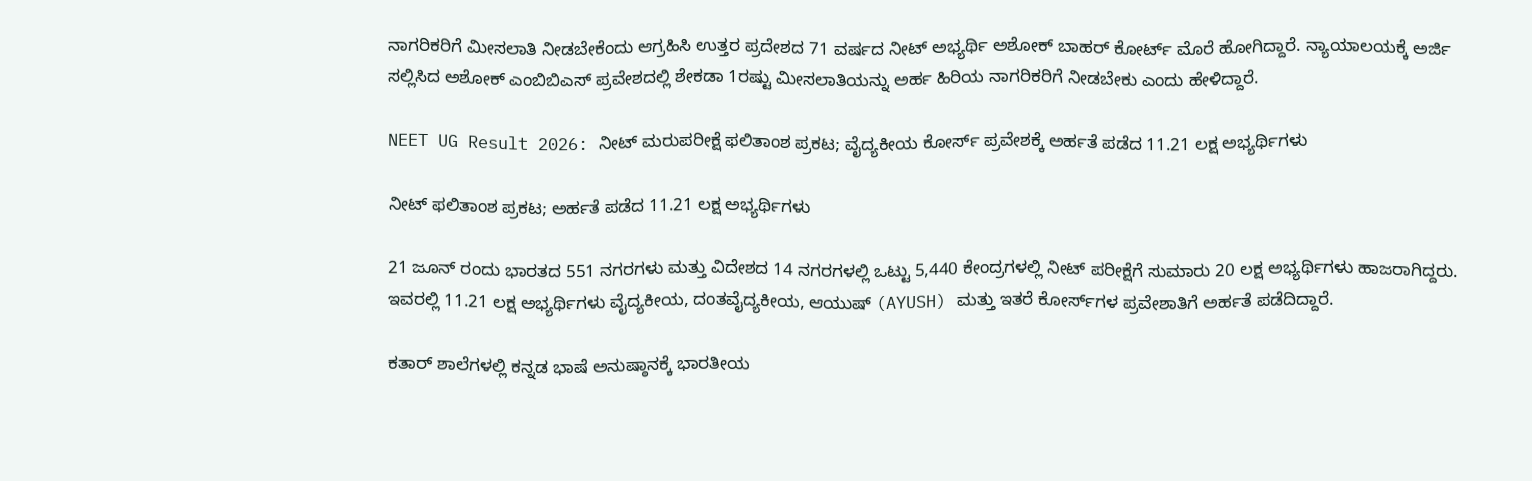ನಾಗರಿಕರಿಗೆ ಮೀಸಲಾತಿ ನೀಡಬೇಕೆಂದು ಆಗ್ರಹಿಸಿ ಉತ್ತರ ಪ್ರದೇಶದ 71 ವರ್ಷದ ನೀಟ್‌ ಅಭ್ಯರ್ಥಿ ಅಶೋಕ್‌ ಬಾಹರ್‌ ಕೋರ್ಟ್‌ ಮೊರೆ ಹೋಗಿದ್ದಾರೆ. ನ್ಯಾಯಾಲಯಕ್ಕೆ ಅರ್ಜಿ ಸಲ್ಲಿಸಿದ ಅಶೋಕ್‌ ಎಂಬಿಬಿಎಸ್‌ ಪ್ರವೇಶದಲ್ಲಿ ಶೇಕಡಾ 1ರಷ್ಟು ಮೀಸಲಾತಿಯನ್ನು ಅರ್ಹ ಹಿರಿಯ ನಾಗರಿಕರಿಗೆ ನೀಡಬೇಕು ಎಂದು ಹೇಳಿದ್ದಾರೆ.

NEET UG Result 2026: ನೀಟ್‌ ಮರುಪರೀಕ್ಷೆ ಫಲಿತಾಂಶ ಪ್ರಕಟ; ವೈದ್ಯಕೀಯ ಕೋರ್ಸ್‌ ಪ್ರವೇಶಕ್ಕೆ ಅರ್ಹತೆ ಪಡೆದ 11.21 ಲಕ್ಷ ಅಭ್ಯರ್ಥಿಗಳು

ನೀಟ್‌ ಫಲಿತಾಂಶ ಪ್ರಕಟ; ಅರ್ಹತೆ ಪಡೆದ 11.21 ಲಕ್ಷ ಅಭ್ಯರ್ಥಿಗಳು

21 ಜೂನ್ ರಂದು ಭಾರತದ 551 ನಗರಗಳು ಮತ್ತು ವಿದೇಶದ 14 ನಗರಗಳಲ್ಲಿ ಒಟ್ಟು 5,440 ಕೇಂದ್ರಗಳಲ್ಲಿ ನೀಟ್ ಪರೀಕ್ಷೆಗೆ ಸುಮಾರು 20 ಲಕ್ಷ ಅಭ್ಯರ್ಥಿಗಳು ಹಾಜರಾಗಿದ್ದರು. ಇವರಲ್ಲಿ 11.21 ಲಕ್ಷ ಅಭ್ಯರ್ಥಿಗಳು ವೈದ್ಯಕೀಯ, ದಂತವೈದ್ಯಕೀಯ, ಆಯುಷ್ (AYUSH) ಮತ್ತು ಇತರೆ ಕೋರ್ಸ್‌ಗಳ ಪ್ರವೇಶಾತಿಗೆ ಅರ್ಹತೆ ಪಡೆದಿದ್ದಾರೆ.

ಕತಾರ್‌ ಶಾಲೆಗಳಲ್ಲಿ ಕನ್ನಡ ಭಾಷೆ ಅನುಷ್ಠಾನಕ್ಕೆ ಭಾರತೀಯ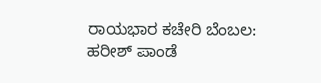ರಾಯಭಾರ ಕಚೇರಿ ಬೆಂಬಲ: ಹರೀಶ್ ಪಾಂಡೆ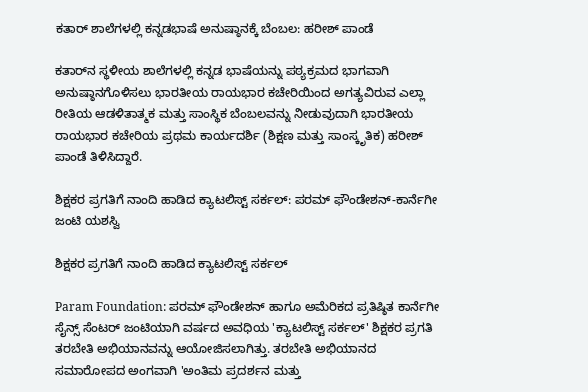ಕತಾರ್‌ ಶಾಲೆಗಳಲ್ಲಿ ಕನ್ನಡಭಾಷೆ ಅನುಷ್ಠಾನಕ್ಕೆ ಬೆಂಬಲ: ಹರೀಶ್ ಪಾಂಡೆ

ಕತಾರ್‌ನ ಸ್ಥಳೀಯ ಶಾಲೆಗಳಲ್ಲಿ ಕನ್ನಡ ಭಾಷೆಯನ್ನು ಪಠ್ಯಕ್ರಮದ ಭಾಗವಾಗಿ ಅನುಷ್ಠಾನಗೊಳಿಸಲು ಭಾರತೀಯ ರಾಯಭಾರ ಕಚೇರಿಯಿಂದ ಅಗತ್ಯವಿರುವ ಎಲ್ಲಾ ರೀತಿಯ ಆಡಳಿತಾತ್ಮಕ ಮತ್ತು ಸಾಂಸ್ಥಿಕ ಬೆಂಬಲವನ್ನು ನೀಡುವುದಾಗಿ ಭಾರತೀಯ ರಾಯಭಾರ ಕಚೇರಿಯ ಪ್ರಥಮ ಕಾರ್ಯದರ್ಶಿ (ಶಿಕ್ಷಣ ಮತ್ತು ಸಾಂಸ್ಕೃತಿಕ) ಹರೀಶ್ ಪಾಂಡೆ ತಿಳಿಸಿದ್ದಾರೆ.

ಶಿಕ್ಷಕರ ಪ್ರಗತಿಗೆ ನಾಂದಿ ಹಾಡಿದ ಕ್ಯಾಟಲಿಸ್ಟ್ ಸರ್ಕಲ್: ಪರಮ್ ಫೌಂಡೇಶನ್-ಕಾರ್ನೆಗೀ ಜಂಟಿ ಯಶಸ್ವಿ

ಶಿಕ್ಷಕರ ಪ್ರಗತಿಗೆ ನಾಂದಿ ಹಾಡಿದ ಕ್ಯಾಟಲಿಸ್ಟ್ ಸರ್ಕಲ್

Param Foundation: ಪರಮ್ ಫೌಂಡೇಶನ್ ಹಾಗೂ ಅಮೆರಿಕದ ಪ್ರತಿಷ್ಠಿತ ಕಾರ್ನೆಗೀ ಸೈನ್ಸ್ ಸೆಂಟರ್ ಜಂಟಿಯಾಗಿ ವರ್ಷದ ಅವಧಿಯ 'ಕ್ಯಾಟಲಿಸ್ಟ್ ಸರ್ಕಲ್' ಶಿಕ್ಷಕರ ಪ್ರಗತಿ ತರಬೇತಿ ಅಭಿಯಾನವನ್ನು ಆಯೋಜಿಸಲಾಗಿತ್ತು. ತರಬೇತಿ ಅಭಿಯಾನದ ಸಮಾರೋಪದ ಅಂಗವಾಗಿ 'ಅಂತಿಮ ಪ್ರದರ್ಶನ ಮತ್ತು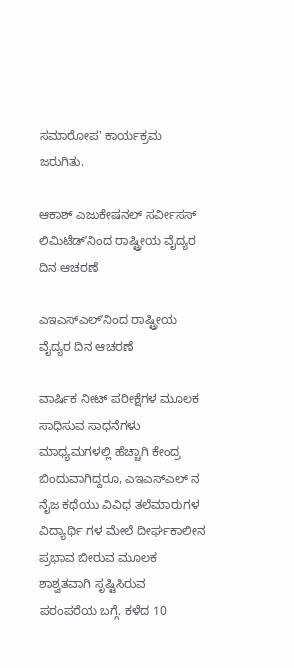ಸಮಾರೋಪ' ಕಾರ್ಯಕ್ರಮ ಜರುಗಿತು.

ಆಕಾಶ್ ಎಜುಕೇಷನಲ್ ಸರ್ವೀಸಸ್ ಲಿಮಿಟೆಡ್ʼನಿಂದ ರಾಷ್ಟ್ರೀಯ ವೈದ್ಯರ ದಿನ ಆಚರಣೆ

ಎಇಎಸ್ಎಲ್ʼನಿಂದ ರಾಷ್ಟ್ರೀಯ ವೈದ್ಯರ ದಿನ ಆಚರಣೆ

ವಾರ್ಷಿಕ ನೀಟ್ ಪರೀಕ್ಷೆಗಳ ಮೂಲಕ ಸಾಧಿಸುವ ಸಾಧನೆಗಳು ಮಾಧ್ಯಮಗಳಲ್ಲಿ ಹೆಚ್ಚಾಗಿ ಕೇಂದ್ರ ಬಿಂದುವಾಗಿದ್ದರೂ, ಎಇಎಸ್ಎಲ್ ನ ನೈಜ ಕಥೆಯು ವಿವಿಧ ತಲೆಮಾರುಗಳ ವಿದ್ಯಾರ್ಥಿ ಗಳ ಮೇಲೆ ದೀರ್ಘಕಾಲೀನ ಪ್ರಭಾವ ಬೀರುವ ಮೂಲಕ ಶಾಶ್ವತವಾಗಿ ಸೃಷ್ಟಿಸಿರುವ ಪರಂಪರೆಯ ಬಗ್ಗೆ. ಕಳೆದ 10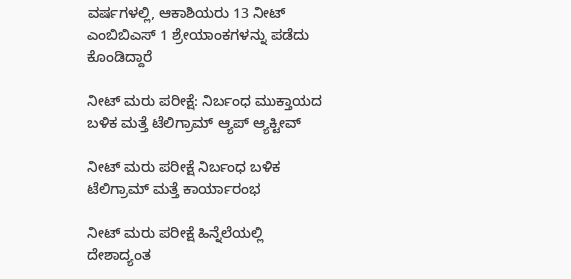ವರ್ಷಗಳಲ್ಲಿ, ಆಕಾಶಿಯರು 13 ನೀಟ್ ಎಂಬಿಬಿಎಸ್ 1 ಶ್ರೇಯಾಂಕಗಳನ್ನು ಪಡೆದು ಕೊಂಡಿದ್ದಾರೆ

ನೀಟ್ ಮರು ಪರೀಕ್ಷೆ: ನಿರ್ಬಂಧ ಮುಕ್ತಾಯದ ಬಳಿಕ ಮತ್ತೆ ಟೆಲಿಗ್ರಾಮ್ ಆ್ಯಪ್ ಆ್ಯಕ್ಟೀವ್‌

ನೀಟ್ ಮರು ಪರೀಕ್ಷೆ ನಿರ್ಬಂಧ ಬಳಿಕ ಟೆಲಿಗ್ರಾಮ್ ಮತ್ತೆ ಕಾರ್ಯಾರಂಭ

ನೀಟ್ ಮರು ಪರೀಕ್ಷೆ ಹಿನ್ನೆಲೆಯಲ್ಲಿ ದೇಶಾದ್ಯಂತ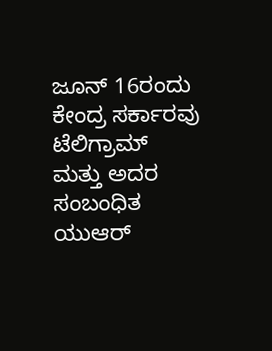ಜೂನ್ 16ರಂದು ಕೇಂದ್ರ ಸರ್ಕಾರವು ಟೆಲಿಗ್ರಾಮ್ ಮತ್ತು ಅದರ ಸಂಬಂಧಿತ ಯುಆರ್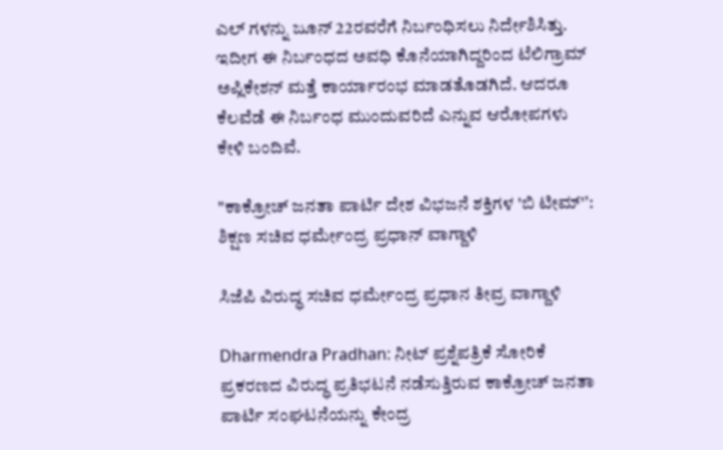ಎಲ್ ಗಳನ್ನು ಜೂನ್ 22ರವರೆಗೆ ನಿರ್ಬಂಧಿಸಲು ನಿರ್ದೇಶಿಸಿತ್ತು. ಇದೀಗ ಈ ನಿರ್ಬಂಧದ ಅವಧಿ ಕೊನೆಯಾಗಿದ್ದರಿಂದ ಟೆಲಿಗ್ರಾಮ್ ಅಪ್ಲಿಕೇಶನ್ ಮತ್ತೆ ಕಾರ್ಯಾರಂಭ ಮಾಡತೊಡಗಿದೆ. ಆದರೂ ಕೆಲವೆಡೆ ಈ ನಿರ್ಬಂಧ ಮುಂದುವರಿದೆ ಎನ್ನುವ ಆರೋಪಗಳು ಕೇಳಿ ಬಂದಿವೆ.

"ಕಾಕ್ರೋಚ್ ಜನತಾ ಪಾರ್ಟಿ ದೇಶ ವಿಭಜನೆ ಶಕ್ತಿಗಳ 'ಬಿ ಟೀಮ್'ʼ: ಶಿಕ್ಷಣ ಸಚಿವ ಧರ್ಮೇಂದ್ರ ಪ್ರಧಾನ್‌ ವಾಗ್ದಾಳಿ

ಸಿಜೆಪಿ ವಿರುದ್ಧ ಸಚಿವ ಧರ್ಮೇಂದ್ರ ಪ್ರಧಾನ ತೀವ್ರ ವಾಗ್ದಾಳಿ

Dharmendra Pradhan: ನೀಟ್ ಪ್ರಶ್ನೆಪತ್ರಿಕೆ ಸೋರಿಕೆ ಪ್ರಕರಣದ ವಿರುದ್ಧ ಪ್ರತಿಭಟನೆ ನಡೆಸುತ್ತಿರುವ ಕಾಕ್ರೋಚ್ ಜನತಾ ಪಾರ್ಟಿ ಸಂಘಟನೆಯನ್ನು ಕೇಂದ್ರ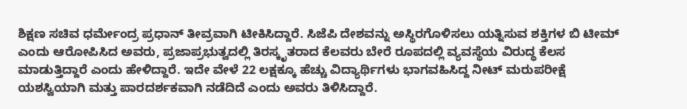ಶಿಕ್ಷಣ ಸಚಿವ ಧರ್ಮೇಂದ್ರ ಪ್ರಧಾನ್‌ ತೀವ್ರವಾಗಿ ಟೀಕಿಸಿದ್ದಾರೆ. ಸಿಜೆಪಿ ದೇಶವನ್ನು ಅಸ್ಥಿರಗೊಳಿಸಲು ಯತ್ನಿಸುವ ಶಕ್ತಿಗಳ ಬಿ ಟೀಮ್ ಎಂದು ಆರೋಪಿಸಿದ ಅವರು, ಪ್ರಜಾಪ್ರಭುತ್ವದಲ್ಲಿ ತಿರಸ್ಕೃತರಾದ ಕೆಲವರು ಬೇರೆ ರೂಪದಲ್ಲಿ ವ್ಯವಸ್ಥೆಯ ವಿರುದ್ಧ ಕೆಲಸ ಮಾಡುತ್ತಿದ್ದಾರೆ ಎಂದು ಹೇಳಿದ್ದಾರೆ. ಇದೇ ವೇಳೆ 22 ಲಕ್ಷಕ್ಕೂ ಹೆಚ್ಚು ವಿದ್ಯಾರ್ಥಿಗಳು ಭಾಗವಹಿಸಿದ್ದ ನೀಟ್ ಮರುಪರೀಕ್ಷೆ ಯಶಸ್ವಿಯಾಗಿ ಮತ್ತು ಪಾರದರ್ಶಕವಾಗಿ ನಡೆದಿದೆ ಎಂದು ಅವರು ತಿಳಿಸಿದ್ದಾರೆ.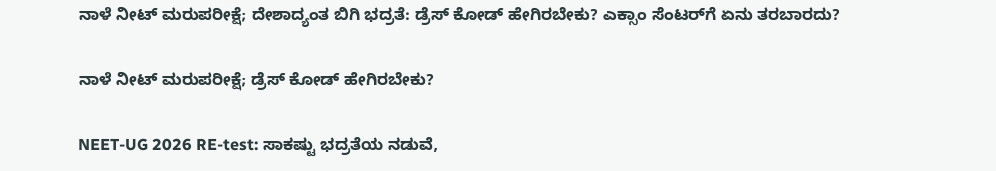ನಾಳೆ ನೀಟ್‌ ಮರುಪರೀಕ್ಷೆ; ದೇಶಾದ್ಯಂತ ಬಿಗಿ ಭದ್ರತೆ: ಡ್ರೆಸ್‌ ಕೋಡ್‌ ಹೇಗಿರಬೇಕು? ಎಕ್ಸಾಂ ಸೆಂಟರ್‌ಗೆ ಏನು ತರಬಾರದು?

ನಾಳೆ ನೀಟ್‌ ಮರುಪರೀಕ್ಷೆ; ಡ್ರೆಸ್‌ ಕೋಡ್‌ ಹೇಗಿರಬೇಕು?

NEET-UG 2026 RE-test: ಸಾಕಷ್ಟು ಭದ್ರತೆಯ ನಡುವೆ,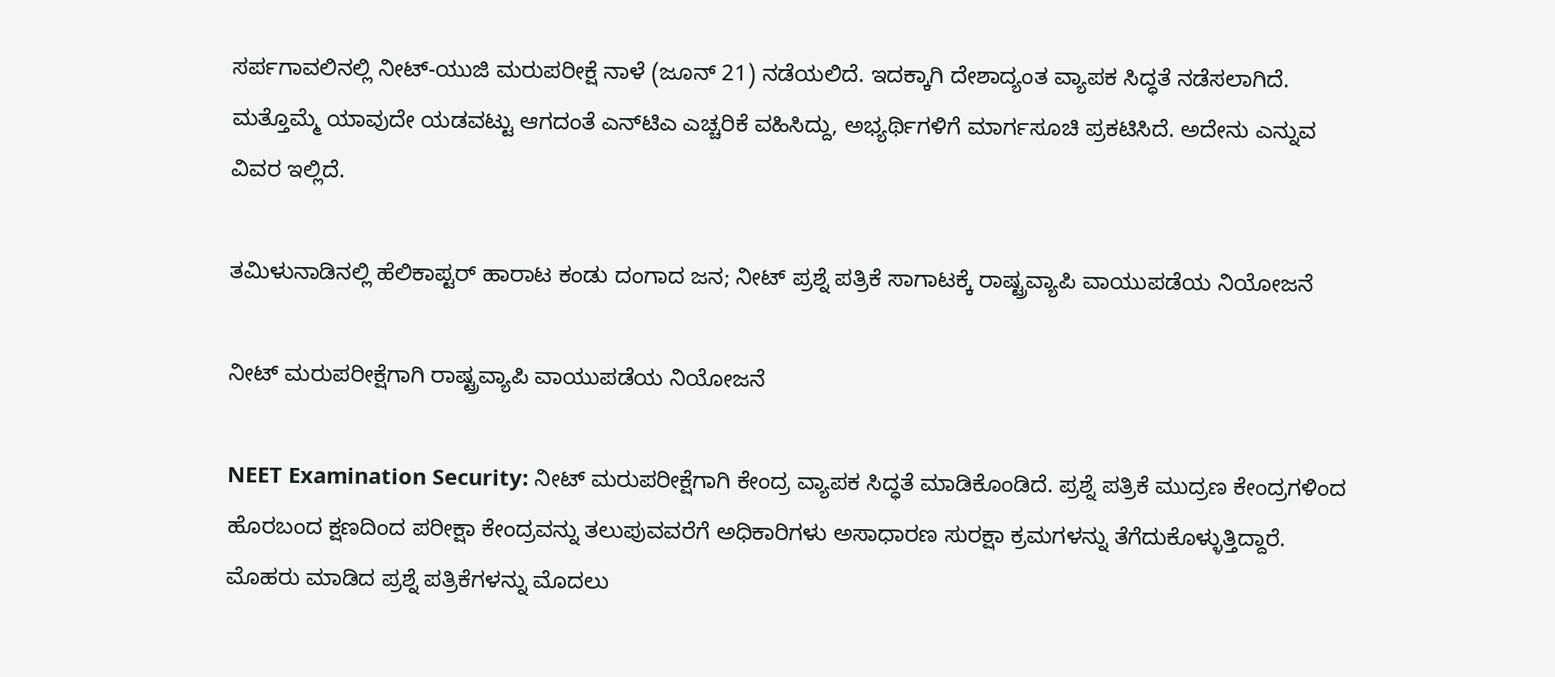ಸರ್ಪಗಾವಲಿನಲ್ಲಿ ನೀಟ್-ಯುಜಿ ಮರುಪರೀಕ್ಷೆ ನಾಳೆ (ಜೂನ್‌ 21) ನಡೆಯಲಿದೆ. ಇದಕ್ಕಾಗಿ ದೇಶಾದ್ಯಂತ ವ್ಯಾಪಕ ಸಿದ್ಧತೆ ನಡೆಸಲಾಗಿದೆ. ಮತ್ತೊಮ್ಮೆ ಯಾವುದೇ ಯಡವಟ್ಟು ಆಗದಂತೆ ಎನ್‌ಟಿಎ ಎಚ್ಚರಿಕೆ ವಹಿಸಿದ್ದು, ಅಭ್ಯರ್ಥಿಗಳಿಗೆ ಮಾರ್ಗಸೂಚಿ ಪ್ರಕಟಿಸಿದೆ. ಅದೇನು ಎನ್ನುವ ವಿವರ ಇಲ್ಲಿದೆ.

ತಮಿಳುನಾಡಿನಲ್ಲಿ ಹೆಲಿಕಾಪ್ಟರ್ ಹಾರಾಟ ಕಂಡು ದಂಗಾದ ಜನ; ನೀಟ್‌ ಪ್ರಶ್ನೆ ಪತ್ರಿಕೆ ಸಾಗಾಟಕ್ಕೆ ರಾಷ್ಟ್ರವ್ಯಾಪಿ ವಾಯುಪಡೆಯ ನಿಯೋಜನೆ

ನೀಟ್‌ ಮರುಪರೀಕ್ಷೆಗಾಗಿ ರಾಷ್ಟ್ರವ್ಯಾಪಿ ವಾಯುಪಡೆಯ ನಿಯೋಜನೆ

NEET Examination Security: ನೀಟ್‌ ಮರುಪರೀಕ್ಷೆಗಾಗಿ ಕೇಂದ್ರ ವ್ಯಾಪಕ ಸಿದ್ಧತೆ ಮಾಡಿಕೊಂಡಿದೆ. ಪ್ರಶ್ನೆ ಪತ್ರಿಕೆ ಮುದ್ರಣ ಕೇಂದ್ರಗಳಿಂದ ಹೊರಬಂದ ಕ್ಷಣದಿಂದ ಪರೀಕ್ಷಾ ಕೇಂದ್ರವನ್ನು ತಲುಪುವವರೆಗೆ ಅಧಿಕಾರಿಗಳು ಅಸಾಧಾರಣ ಸುರಕ್ಷಾ ಕ್ರಮಗಳನ್ನು ತೆಗೆದುಕೊಳ್ಳುತ್ತಿದ್ದಾರೆ. ಮೊಹರು ಮಾಡಿದ ಪ್ರಶ್ನೆ ಪತ್ರಿಕೆಗಳನ್ನು ಮೊದಲು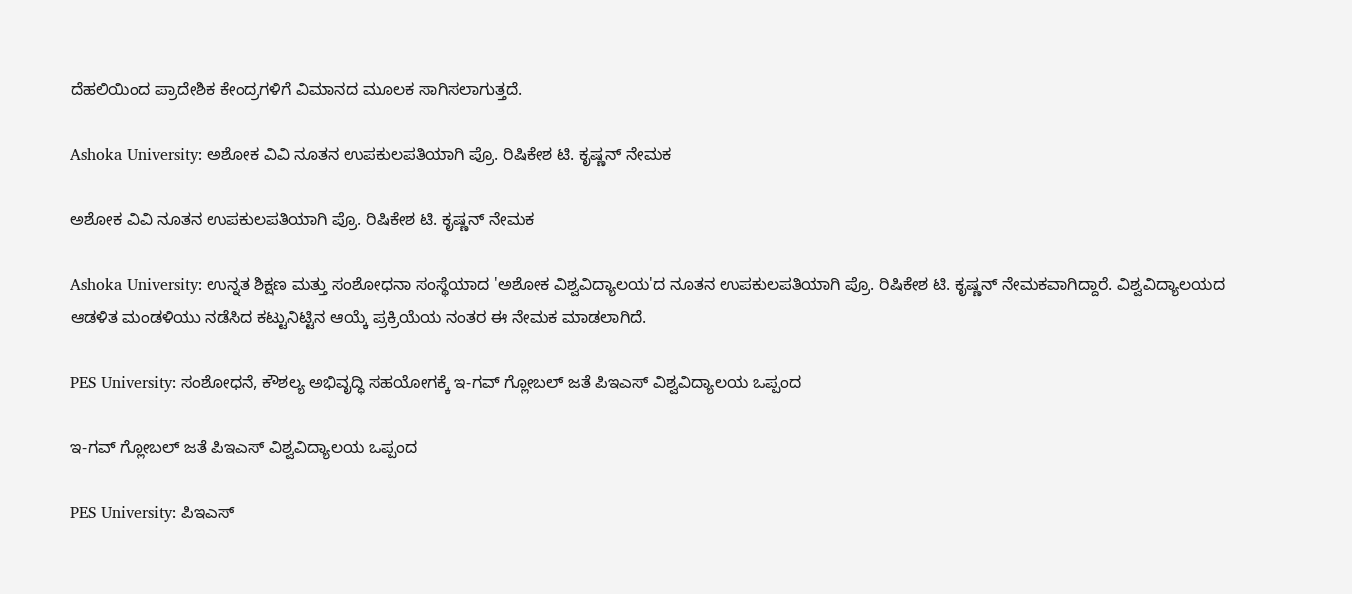ದೆಹಲಿಯಿಂದ ಪ್ರಾದೇಶಿಕ ಕೇಂದ್ರಗಳಿಗೆ ವಿಮಾನದ ಮೂಲಕ ಸಾಗಿಸಲಾಗುತ್ತದೆ.

Ashoka University: ಅಶೋಕ ವಿವಿ ನೂತನ ಉಪಕುಲಪತಿಯಾಗಿ ಪ್ರೊ. ರಿಷಿಕೇಶ ಟಿ. ಕೃಷ್ಣನ್ ನೇಮಕ

ಅಶೋಕ ವಿವಿ ನೂತನ ಉಪಕುಲಪತಿಯಾಗಿ ಪ್ರೊ. ರಿಷಿಕೇಶ ಟಿ. ಕೃಷ್ಣನ್ ನೇಮಕ

Ashoka University: ಉನ್ನತ ಶಿಕ್ಷಣ ಮತ್ತು ಸಂಶೋಧನಾ ಸಂಸ್ಥೆಯಾದ 'ಅಶೋಕ ವಿಶ್ವವಿದ್ಯಾಲಯ'ದ ನೂತನ ಉಪಕುಲಪತಿಯಾಗಿ ಪ್ರೊ. ರಿಷಿಕೇಶ ಟಿ. ಕೃಷ್ಣನ್ ನೇಮಕವಾಗಿದ್ದಾರೆ. ವಿಶ್ವವಿದ್ಯಾಲಯದ ಆಡಳಿತ ಮಂಡಳಿಯು ನಡೆಸಿದ ಕಟ್ಟುನಿಟ್ಟಿನ ಆಯ್ಕೆ ಪ್ರಕ್ರಿಯೆಯ ನಂತರ ಈ ನೇಮಕ ಮಾಡಲಾಗಿದೆ.

PES University: ಸಂಶೋಧನೆ, ಕೌಶಲ್ಯ ಅಭಿವೃದ್ಧಿ ಸಹಯೋಗಕ್ಕೆ ಇ-ಗವ್ ಗ್ಲೋಬಲ್ ಜತೆ ಪಿಇಎಸ್ ವಿಶ್ವವಿದ್ಯಾಲಯ ಒಪ್ಪಂದ

ಇ-ಗವ್ ಗ್ಲೋಬಲ್ ಜತೆ ಪಿಇಎಸ್ ವಿಶ್ವವಿದ್ಯಾಲಯ ಒಪ್ಪಂದ

PES University: ಪಿಇಎಸ್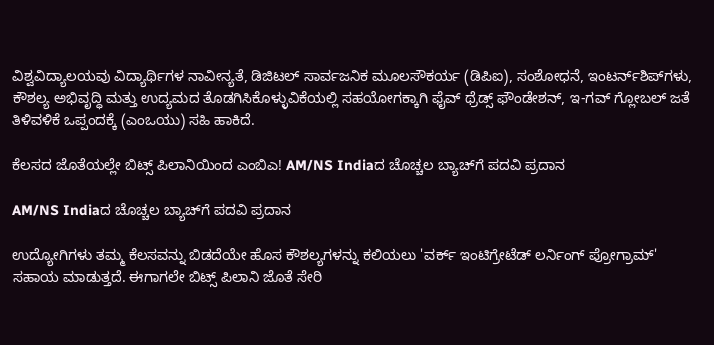ವಿಶ್ವವಿದ್ಯಾಲಯವು ವಿದ್ಯಾರ್ಥಿಗಳ ನಾವೀನ್ಯತೆ, ಡಿಜಿಟಲ್ ಸಾರ್ವಜನಿಕ ಮೂಲಸೌಕರ್ಯ (ಡಿಪಿಐ), ಸಂಶೋಧನೆ, ಇಂಟರ್ನ್‌ಶಿಪ್‌ಗಳು, ಕೌಶಲ್ಯ ಅಭಿವೃದ್ಧಿ ಮತ್ತು ಉದ್ಯಮದ ತೊಡಗಿಸಿಕೊಳ್ಳುವಿಕೆಯಲ್ಲಿ ಸಹಯೋಗಕ್ಕಾಗಿ ಫೈವ್ ಥ್ರೆಡ್ಸ್ ಫೌಂಡೇಶನ್, ಇ-ಗವ್ ಗ್ಲೋಬಲ್ ಜತೆ ತಿಳಿವಳಿಕೆ ಒಪ್ಪಂದಕ್ಕೆ (ಎಂಒಯು) ಸಹಿ ಹಾಕಿದೆ.

ಕೆಲಸದ ಜೊತೆಯಲ್ಲೇ ಬಿಟ್ಸ್‌ ಪಿಲಾನಿಯಿಂದ ಎಂಬಿಎ! AM/NS Indiaದ ಚೊಚ್ಚಲ ಬ್ಯಾಚ್‌ಗೆ ಪದವಿ ಪ್ರದಾನ

AM/NS Indiaದ ಚೊಚ್ಚಲ ಬ್ಯಾಚ್‌ಗೆ ಪದವಿ ಪ್ರದಾನ

ಉದ್ಯೋಗಿಗಳು ತಮ್ಮ ಕೆಲಸವನ್ನು ಬಿಡದೆಯೇ ಹೊಸ ಕೌಶಲ್ಯಗಳನ್ನು ಕಲಿಯಲು 'ವರ್ಕ್ ಇಂಟಿಗ್ರೇಟೆಡ್ ಲರ್ನಿಂಗ್ ಪ್ರೋಗ್ರಾಮ್' ಸಹಾಯ ಮಾಡುತ್ತದೆ. ಈಗಾಗಲೇ ಬಿಟ್ಸ್ ಪಿಲಾನಿ ಜೊತೆ ಸೇರಿ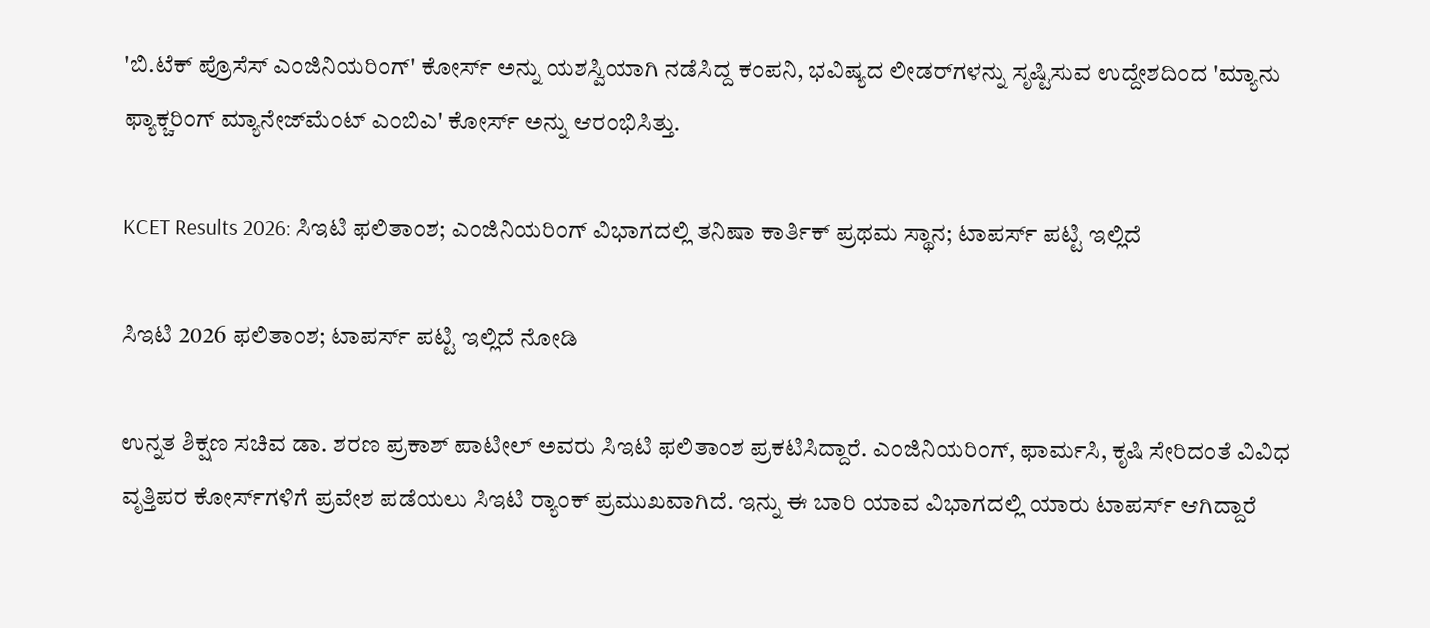'ಬಿ.ಟೆಕ್ ಪ್ರೊಸೆಸ್ ಎಂಜಿನಿಯರಿಂಗ್' ಕೋರ್ಸ್ ಅನ್ನು ಯಶಸ್ವಿಯಾಗಿ ನಡೆಸಿದ್ದ ಕಂಪನಿ, ಭವಿಷ್ಯದ ಲೀಡರ್‌ಗಳನ್ನು ಸೃಷ್ಟಿಸುವ ಉದ್ದೇಶದಿಂದ 'ಮ್ಯಾನು ಫ್ಯಾಕ್ಚರಿಂಗ್ ಮ್ಯಾನೇಜ್‌ಮೆಂಟ್ ಎಂಬಿಎ' ಕೋರ್ಸ್ ಅನ್ನು ಆರಂಭಿಸಿತ್ತು.

KCET Results 2026: ಸಿಇಟಿ ಫಲಿತಾಂಶ; ಎಂಜಿನಿಯರಿಂಗ್‌ ವಿಭಾಗದಲ್ಲಿ ತನಿಷಾ ಕಾರ್ತಿಕ್ ಪ್ರಥಮ ಸ್ಥಾನ; ಟಾಪರ್ಸ್‌ ಪಟ್ಟಿ ಇಲ್ಲಿದೆ

ಸಿಇಟಿ 2026 ಫಲಿತಾಂಶ; ಟಾಪರ್ಸ್‌ ಪಟ್ಟಿ ಇಲ್ಲಿದೆ ನೋಡಿ

ಉನ್ನತ ಶಿಕ್ಷಣ ಸಚಿವ ಡಾ. ಶರಣ ಪ್ರಕಾಶ್ ಪಾಟೀಲ್ ಅವರು ಸಿಇಟಿ ಫಲಿತಾಂಶ ಪ್ರಕಟಿಸಿದ್ದಾರೆ. ಎಂಜಿನಿಯರಿಂಗ್, ಫಾರ್ಮಸಿ, ಕೃಷಿ ಸೇರಿದಂತೆ ವಿವಿಧ ವೃತ್ತಿಪರ ಕೋರ್ಸ್‌ಗಳಿಗೆ ಪ್ರವೇಶ ಪಡೆಯಲು ಸಿಇಟಿ ರ‍್ಯಾಂಕ್ ಪ್ರಮುಖವಾಗಿದೆ. ಇನ್ನು ಈ ಬಾರಿ ಯಾವ ವಿಭಾಗದಲ್ಲಿ ಯಾರು ಟಾಪರ್ಸ್‌ ಆಗಿದ್ದಾರೆ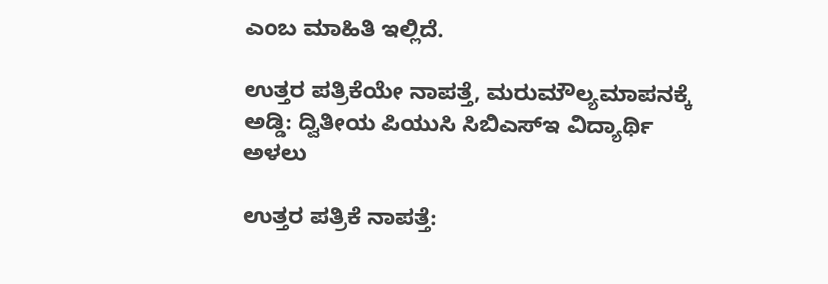ಎಂಬ ಮಾಹಿತಿ ಇಲ್ಲಿದೆ.

ಉತ್ತರ ಪತ್ರಿಕೆಯೇ ನಾಪತ್ತೆ, ಮರುಮೌಲ್ಯಮಾಪನಕ್ಕೆ ಅಡ್ಡಿ: ದ್ವಿತೀಯ ಪಿಯುಸಿ ಸಿಬಿಎಸ್ಇ ವಿದ್ಯಾರ್ಥಿ ಅಳಲು

ಉತ್ತರ ಪತ್ರಿಕೆ ನಾಪತ್ತೆ: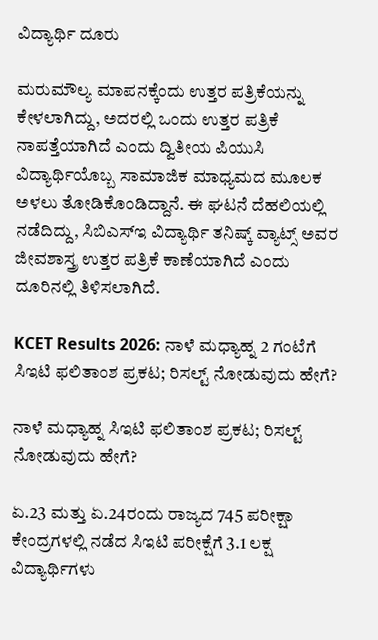ವಿದ್ಯಾರ್ಥಿ ದೂರು

ಮರುಮೌಲ್ಯ ಮಾಪನಕ್ಕೆಂದು ಉತ್ತರ ಪತ್ರಿಕೆಯನ್ನು ಕೇಳಲಾಗಿದ್ದು, ಅದರಲ್ಲಿ ಒಂದು ಉತ್ತರ ಪತ್ರಿಕೆ ನಾಪತ್ತೆಯಾಗಿದೆ ಎಂದು ದ್ವಿತೀಯ ಪಿಯುಸಿ ವಿದ್ಯಾರ್ಥಿಯೊಬ್ಬ ಸಾಮಾಜಿಕ ಮಾಧ್ಯಮದ ಮೂಲಕ ಅಳಲು ತೋಡಿಕೊಂಡಿದ್ದಾನೆ. ಈ ಘಟನೆ ದೆಹಲಿಯಲ್ಲಿ ನಡೆದಿದ್ದು, ಸಿಬಿಎಸ್ಇ ವಿದ್ಯಾರ್ಥಿ ತನಿಷ್ಕ್ ವ್ಯಾಟ್ಸ್ ಅವರ ಜೀವಶಾಸ್ತ್ರ ಉತ್ತರ ಪತ್ರಿಕೆ ಕಾಣೆಯಾಗಿದೆ ಎಂದು ದೂರಿನಲ್ಲಿ ತಿಳಿಸಲಾಗಿದೆ.

KCET Results 2026: ನಾಳೆ ಮಧ್ಯಾಹ್ನ 2 ಗಂಟೆಗೆ ಸಿಇಟಿ ಫಲಿತಾಂಶ ಪ್ರಕಟ; ರಿಸಲ್ಟ್‌ ನೋಡುವುದು ಹೇಗೆ?

ನಾಳೆ ಮಧ್ಯಾಹ್ನ ಸಿಇಟಿ ಫಲಿತಾಂಶ ಪ್ರಕಟ; ರಿಸಲ್ಟ್‌ ನೋಡುವುದು ಹೇಗೆ?

ಏ.23 ಮತ್ತು ಏ.24ರಂದು ರಾಜ್ಯದ 745 ಪರೀಕ್ಷಾ ಕೇಂದ್ರಗಳಲ್ಲಿ ನಡೆದ ಸಿಇಟಿ ಪರೀಕ್ಷೆಗೆ 3.1 ಲಕ್ಷ ವಿದ್ಯಾರ್ಥಿಗಳು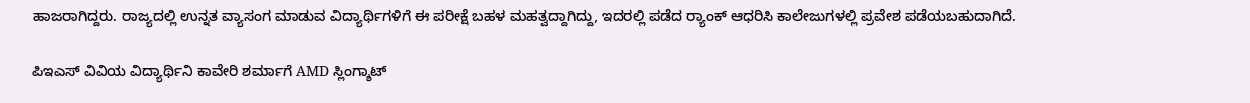ಹಾಜರಾಗಿದ್ದರು. ರಾಜ್ಯದಲ್ಲಿ ಉನ್ನತ ವ್ಯಾಸಂಗ ಮಾಡುವ ವಿದ್ಯಾರ್ಥಿಗಳಿಗೆ ಈ ಪರೀಕ್ಷೆ ಬಹಳ ಮಹತ್ವದ್ದಾಗಿದ್ದು, ಇದರಲ್ಲಿ ಪಡೆದ ರ‍್ಯಾಂಕ್‌ ಆಧರಿಸಿ ಕಾಲೇಜುಗಳಲ್ಲಿ ಪ್ರವೇಶ ಪಡೆಯಬಹುದಾಗಿದೆ.

ಪಿಇಎಸ್ ವಿವಿಯ ವಿದ್ಯಾರ್ಥಿನಿ ಕಾವೇರಿ ಶರ್ಮಾಗೆ AMD ಸ್ಲಿಂಗ್ಶಾಟ್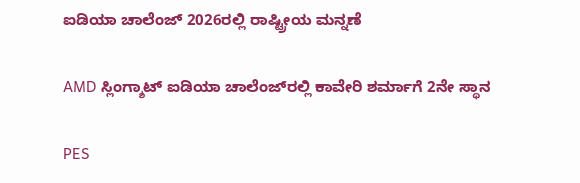ಐಡಿಯಾ ಚಾಲೆಂಜ್ 2026ರಲ್ಲಿ ರಾಷ್ಟ್ರೀಯ ಮನ್ನಣೆ

AMD ಸ್ಲಿಂಗ್ಶಾಟ್ ಐಡಿಯಾ ಚಾಲೆಂಜ್‌ರಲ್ಲಿ ಕಾವೇರಿ ಶರ್ಮಾಗೆ 2ನೇ ಸ್ಥಾನ

PES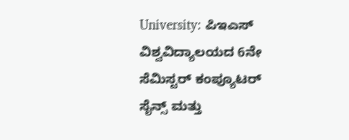University: ಪಿಇಎಸ್ ವಿಶ್ವವಿದ್ಯಾಲಯದ 6ನೇ ಸೆಮಿಸ್ಟರ್ ಕಂಪ್ಯೂಟರ್ ಸೈನ್ಸ್ ಮತ್ತು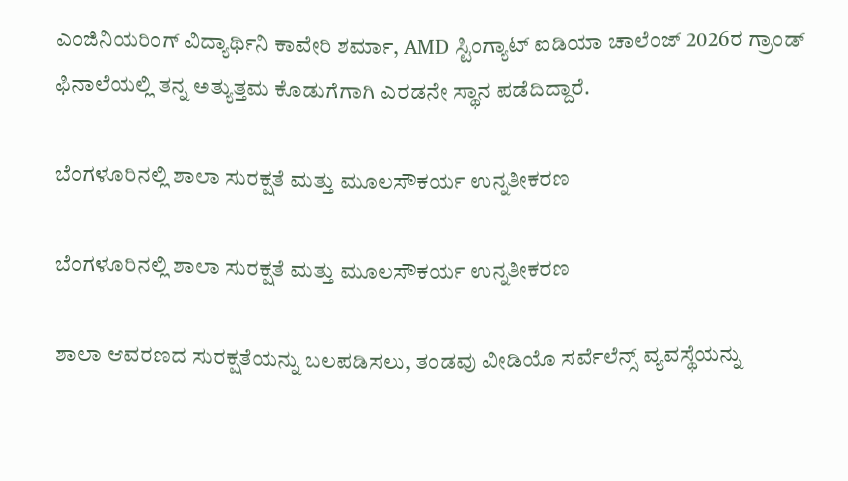ಎಂಜಿನಿಯರಿಂಗ್ ವಿದ್ಯಾರ್ಥಿನಿ ಕಾವೇರಿ ಶರ್ಮಾ, AMD ಸ್ಟಿಂಗ್ಯಾಟ್ ಐಡಿಯಾ ಚಾಲೆಂಜ್ 2026ರ ಗ್ರಾಂಡ್ ಫಿನಾಲೆಯಲ್ಲಿ ತನ್ನ ಅತ್ಯುತ್ತಮ ಕೊಡುಗೆಗಾಗಿ ಎರಡನೇ ಸ್ಥಾನ ಪಡೆದಿದ್ದಾರೆ.

ಬೆಂಗಳೂರಿನಲ್ಲಿ ಶಾಲಾ ಸುರಕ್ಷತೆ ಮತ್ತು ಮೂಲಸೌಕರ್ಯ ಉನ್ನತೀಕರಣ

ಬೆಂಗಳೂರಿನಲ್ಲಿ ಶಾಲಾ ಸುರಕ್ಷತೆ ಮತ್ತು ಮೂಲಸೌಕರ್ಯ ಉನ್ನತೀಕರಣ

ಶಾಲಾ ಆವರಣದ ಸುರಕ್ಷತೆಯನ್ನು ಬಲಪಡಿಸಲು, ತಂಡವು ವೀಡಿಯೊ ಸರ್ವೆಲೆನ್ಸ್ ವ್ಯವಸ್ಥೆಯನ್ನು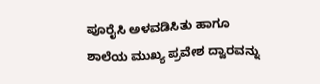ಪೂರೈಸಿ ಅಳವಡಿಸಿತು ಹಾಗೂ ಶಾಲೆಯ ಮುಖ್ಯ ಪ್ರವೇಶ ದ್ವಾರವನ್ನು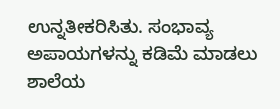ಉನ್ನತೀಕರಿಸಿತು. ಸಂಭಾವ್ಯ ಅಪಾಯಗಳನ್ನು ಕಡಿಮೆ ಮಾಡಲು ಶಾಲೆಯ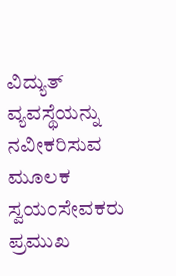ವಿದ್ಯುತ್ ವ್ಯವಸ್ಥೆಯನ್ನು ನವೀಕರಿಸುವ ಮೂಲಕ ಸ್ವಯಂಸೇವಕರು ಪ್ರಮುಖ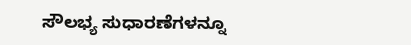ಸೌಲಭ್ಯ ಸುಧಾರಣೆಗಳನ್ನೂ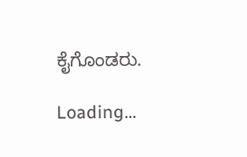ಕೈಗೊಂಡರು.

Loading...